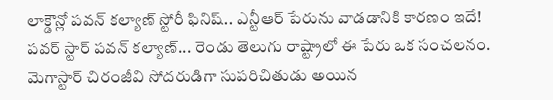లాక్డౌన్లో పవన్ కల్యాణ్ స్టోరీ ఫినిష్.. ఎన్టీఆర్ పేరును వాడడానికి కారణం ఇదే!
పవర్ స్టార్ పవన్ కల్యాణ్... రెండు తెలుగు రాష్ట్రాలో ఈ పేరు ఒక సంచలనం. మెగాస్టార్ చిరంజీవి సోదరుడిగా సుపరిచితుడు అయిన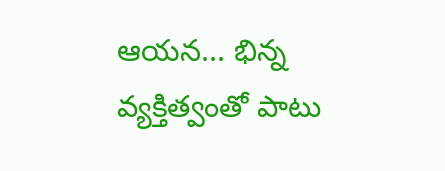ఆయన... భిన్న వ్యక్తిత్వంతో పాటు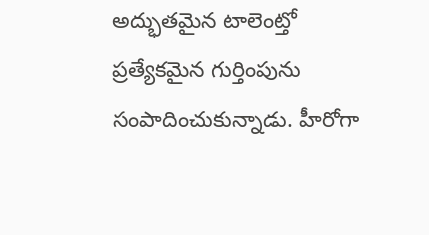అద్భుతమైన టాలెంట్తో ప్రత్యేకమైన గుర్తింపును సంపాదించుకున్నాడు. హీరోగా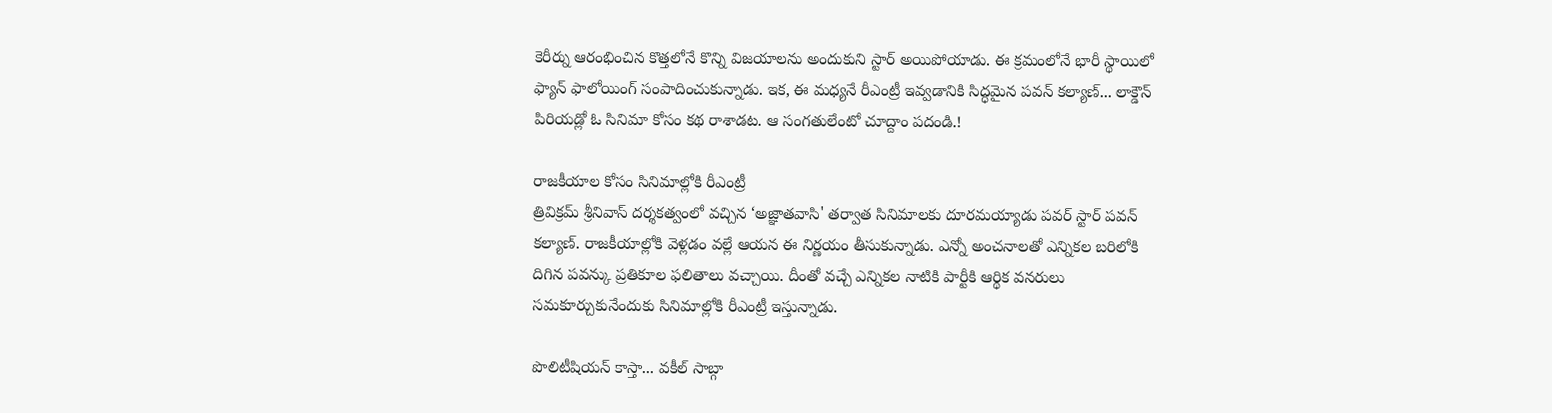కెరీర్ను ఆరంభించిన కొత్తలోనే కొన్ని విజయాలను అందుకుని స్టార్ అయిపోయాడు. ఈ క్రమంలోనే భారీ స్థాయిలో ఫ్యాన్ ఫాలోయింగ్ సంపాదించుకున్నాడు. ఇక, ఈ మధ్యనే రీఎంట్రీ ఇవ్వడానికి సిద్ధమైన పవన్ కల్యాణ్... లాక్డౌన్ పిరియడ్లో ఓ సినిమా కోసం కథ రాశాడట. ఆ సంగతులేంటో చూద్దాం పదండి.!

రాజకీయాల కోసం సినిమాల్లోకి రీఎంట్రీ
త్రివిక్రమ్ శ్రీనివాస్ దర్శకత్వంలో వచ్చిన ‘అజ్ఞాతవాసి' తర్వాత సినిమాలకు దూరమయ్యాడు పవర్ స్టార్ పవన్ కల్యాణ్. రాజకీయాల్లోకి వెళ్లడం వల్లే ఆయన ఈ నిర్ణయం తీసుకున్నాడు. ఎన్నో అంచనాలతో ఎన్నికల బరిలోకి దిగిన పవన్కు ప్రతికూల ఫలితాలు వచ్చాయి. దీంతో వచ్చే ఎన్నికల నాటికి పార్టీకి ఆర్థిక వనరులు సమకూర్చుకునేందుకు సినిమాల్లోకి రీఎంట్రీ ఇస్తున్నాడు.

పొలిటీషియన్ కాస్తా... వకీల్ సాబ్గా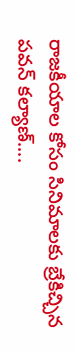రాజకీయాల కోసం సినిమాలకు బ్రేకిచ్చిన పవన్ కల్యాణ్....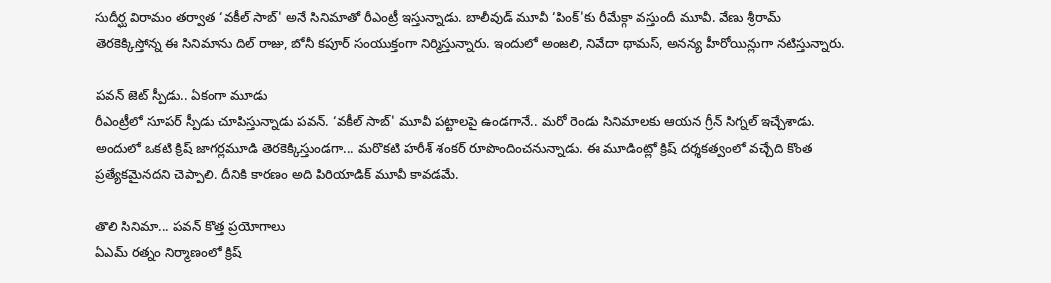సుదీర్ఘ విరామం తర్వాత ‘వకీల్ సాబ్' అనే సినిమాతో రీఎంట్రీ ఇస్తున్నాడు. బాలీవుడ్ మూవీ ‘పింక్'కు రీమేక్గా వస్తుందీ మూవీ. వేణు శ్రీరామ్ తెరకెక్కిస్తోన్న ఈ సినిమాను దిల్ రాజు, బోనీ కపూర్ సంయుక్తంగా నిర్మిస్తున్నారు. ఇందులో అంజలి, నివేదా థామస్, అనన్య హీరోయిన్లుగా నటిస్తున్నారు.

పవన్ జెట్ స్పీడు.. ఏకంగా మూడు
రీఎంట్రీలో సూపర్ స్పీడు చూపిస్తున్నాడు పవన్. ‘వకీల్ సాబ్' మూవీ పట్టాలపై ఉండగానే.. మరో రెండు సినిమాలకు ఆయన గ్రీన్ సిగ్నల్ ఇచ్చేశాడు. అందులో ఒకటి క్రిష్ జాగర్లమూడి తెరకెక్కిస్తుండగా... మరొకటి హరీశ్ శంకర్ రూపొందించనున్నాడు. ఈ మూడింట్లో క్రిష్ దర్శకత్వంలో వచ్చేది కొంత ప్రత్యేకమైనదని చెప్పాలి. దీనికి కారణం అది పిరియాడిక్ మూవీ కావడమే.

తొలి సినిమా... పవన్ కొత్త ప్రయోగాలు
ఏఎమ్ రత్నం నిర్మాణంలో క్రిష్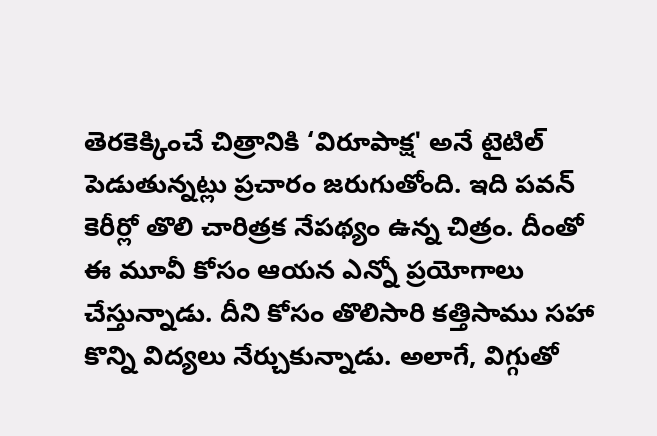తెరకెక్కించే చిత్రానికి ‘విరూపాక్ష' అనే టైటిల్ పెడుతున్నట్లు ప్రచారం జరుగుతోంది. ఇది పవన్ కెరీర్లో తొలి చారిత్రక నేపథ్యం ఉన్న చిత్రం. దీంతో ఈ మూవీ కోసం ఆయన ఎన్నో ప్రయోగాలు చేస్తున్నాడు. దీని కోసం తొలిసారి కత్తిసాము సహా కొన్ని విద్యలు నేర్చుకున్నాడు. అలాగే, విగ్గుతో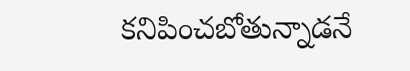కనిపించబోతున్నాడనే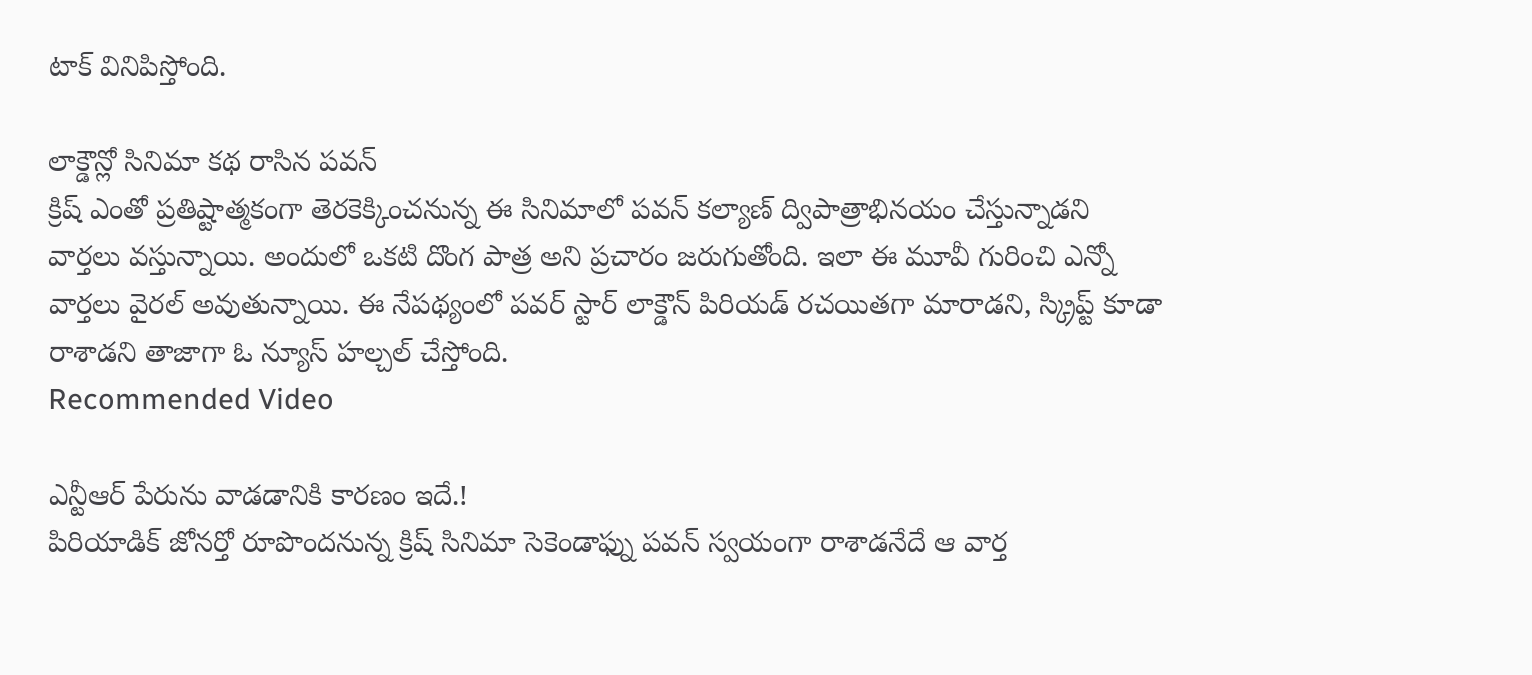టాక్ వినిపిస్తోంది.

లాక్డౌన్లో సినిమా కథ రాసిన పవన్
క్రిష్ ఎంతో ప్రతిష్టాత్మకంగా తెరకెక్కించనున్న ఈ సినిమాలో పవన్ కల్యాణ్ ద్విపాత్రాభినయం చేస్తున్నాడని వార్తలు వస్తున్నాయి. అందులో ఒకటి దొంగ పాత్ర అని ప్రచారం జరుగుతోంది. ఇలా ఈ మూవీ గురించి ఎన్నో వార్తలు వైరల్ అవుతున్నాయి. ఈ నేపథ్యంలో పవర్ స్టార్ లాక్డౌన్ పిరియడ్ రచయితగా మారాడని, స్క్రిప్ట్ కూడా రాశాడని తాజాగా ఓ న్యూస్ హల్చల్ చేస్తోంది.
Recommended Video

ఎన్టీఆర్ పేరును వాడడానికి కారణం ఇదే.!
పిరియాడిక్ జోనర్తో రూపొందనున్న క్రిష్ సినిమా సెకెండాఫ్ను పవన్ స్వయంగా రాశాడనేదే ఆ వార్త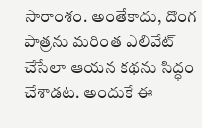సారాంశం. అంతేకాదు, దొంగ పాత్రను మరింత ఎలివేట్ చేసేలా ఆయన కథను సిద్ధం చేశాడట. అందుకే ఈ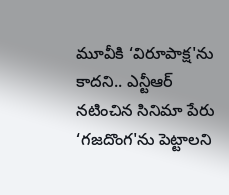మూవీకి ‘విరూపాక్ష'ను కాదని.. ఎన్టీఆర్ నటించిన సినిమా పేరు ‘గజదొంగ'ను పెట్టాలని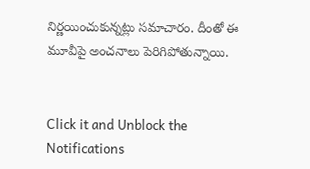నిర్ణయించుకున్నట్లు సమాచారం. దీంతో ఈ మూవీపై అంచనాలు పెరిగిపోతున్నాయి.


Click it and Unblock the Notifications